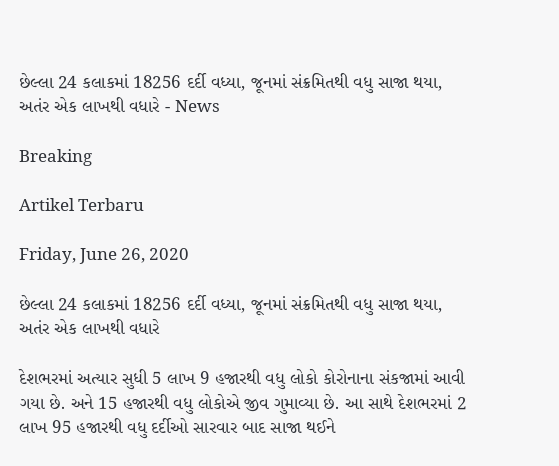છેલ્લા 24 કલાકમાં 18256 દર્દી વધ્યા, જૂનમાં સંક્રમિતથી વધુ સાજા થયા, અતંર એક લાખથી વધારે - News

Breaking

Artikel Terbaru

Friday, June 26, 2020

છેલ્લા 24 કલાકમાં 18256 દર્દી વધ્યા, જૂનમાં સંક્રમિતથી વધુ સાજા થયા, અતંર એક લાખથી વધારે

દેશભરમાં અત્યાર સુધી 5 લાખ 9 હજારથી વધુ લોકો કોરોનાના સંકજામાં આવી ગયા છે. અને 15 હજારથી વધુ લોકોએ જીવ ગુમાવ્યા છે. આ સાથે દેશભરમાં 2 લાખ 95 હજારથી વધુ દર્દીઓ સારવાર બાદ સાજા થઈને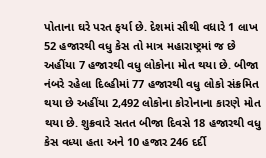પોતાના ઘરે પરત ફર્યા છે. દેશમાં સૌથી વધારે 1 લાખ 52 હજારથી વધુ કેસ તો માત્ર મહારાષ્ટ્રમાં જ છે અહીંયા 7 હજારથી વધુ લોકોના મોત થયા છે. બીજા નંબરે રહેલા દિલ્હીમાં 77 હજારથી વધુ લોકો સંક્રમિત થયા છે અહીંયા 2,492 લોકોના કોરોનાના કારણે મોત થયા છે. શુક્રવારે સતત બીજા દિવસે 18 હજારથી વધુ કેસ વધ્યા હતા અને 10 હજાર 246 દર્દી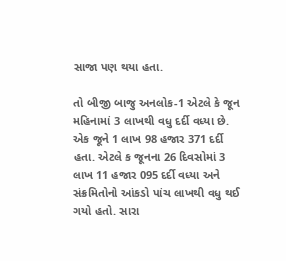સાજા પણ થયા હતા.

તો બીજી બાજુ અનલોક-1 એટલે કે જૂન મહિનામાં 3 લાખથી વધુ દર્દી વધ્યા છે. એક જૂને 1 લાખ 98 હજાર 371 દર્દી હતા. એટલે ક જૂનના 26 દિવસોમાં 3 લાખ 11 હજાર 095 દર્દી વધ્યા અને સંક્રમિતોનો આંકડો પાંચ લાખથી વધુ થઈ ગયો હતો. સારા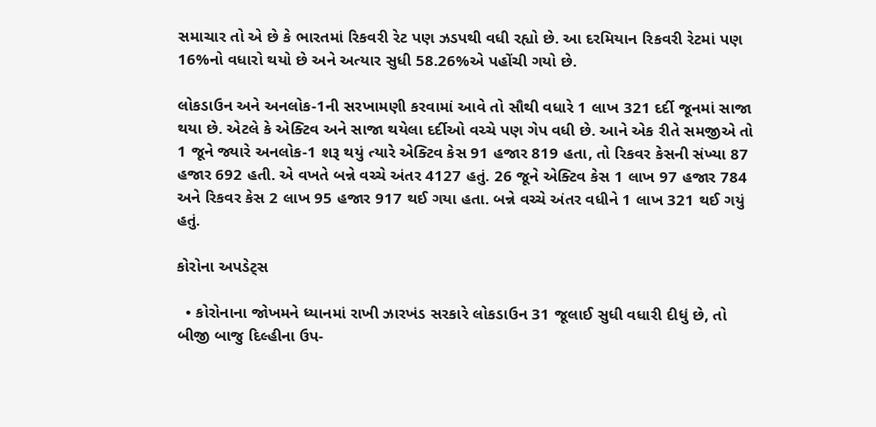સમાચાર તો એ છે કે ભારતમાં રિકવરી રેટ પણ ઝડપથી વધી રહ્યો છે. આ દરમિયાન રિકવરી રેટમાં પણ 16%નો વધારો થયો છે અને અત્યાર સુધી 58.26%એ પહોંચી ગયો છે.

લોકડાઉન અને અનલોક-1ની સરખામણી કરવામાં આવે તો સૌથી વધારે 1 લાખ 321 દર્દી જૂનમાં સાજા થયા છે. એટલે કે એક્ટિવ અને સાજા થયેલા દર્દીઓ વચ્ચે પણ ગેપ વધી છે. આને એક રીતે સમજીએ તો 1 જૂને જ્યારે અનલોક-1 શરૂ થયું ત્યારે એક્ટિવ કેસ 91 હજાર 819 હતા, તો રિકવર કેસની સંખ્યા 87 હજાર 692 હતી. એ વખતે બન્ને વચ્ચે અંતર 4127 હતું. 26 જૂને એક્ટિવ કેસ 1 લાખ 97 હજાર 784 અને રિકવર કેસ 2 લાખ 95 હજાર 917 થઈ ગયા હતા. બન્ને વચ્ચે અંતર વધીને 1 લાખ 321 થઈ ગયું હતું.

કોરોના અપડેટ્સ

  • કોરોનાના જોખમને ધ્યાનમાં રાખી ઝારખંડ સરકારે લોકડાઉન 31 જૂલાઈ સુધી વધારી દીધું છે, તો બીજી બાજુ દિલ્હીના ઉપ-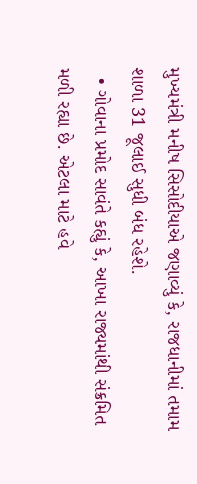મુખ્યમંત્રી મનીષ સિસોદીયાએ જણાવ્યું કે, રાજધાનીમાં તમામ શાળા 31 જૂલાઈ સુધી બંધ રહેશે.
  • ગોવાના પ્રમોદ સાવંતે કહ્યું કે, આખા રાજ્યમાંથી સંક્રમિત મળી રહ્યા છે. એટલા માટે હવે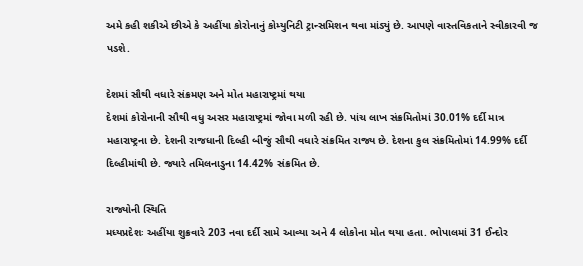અમે કહી શકીએ છીએ કે અહીંયા કોરોનાનું કોમ્યુનિટી ટ્રાન્સમિશન થવા માંડ્યું છે. આપણે વાસ્તવિકતાને સ્વીકારવી જ પડશે.

દેશમાં સૌથી વધારે સંક્રમણ અને મોત મહારાષ્ટ્રમાં થયા
દેશમાં કોરોનાની સૌથી વધુ અસર મહારાષ્ટ્રમાં જોવા મળી રહી છે. પાંચ લાખ સંક્રમિતોમાં 30.01% દર્દી માત્ર મહારાષ્ટ્રના છે. દેશની રાજધાની દિલ્હી બીજું સૌથી વધારે સંક્રમિત રાજ્ય છે. દેશના કુલ સંક્રમિતોમાં 14.99% દર્દી દિલ્હીમાંથી છે. જ્યારે તમિલનાડુના 14.42% સંક્રમિત છે.

રાજ્યોની સ્થિતિ
મધ્યપ્રદેશઃ અહીંયા શુક્રવારે 203 નવા દર્દી સામે આવ્યા અને 4 લોકોના મોત થયા હતા. ભોપાલમાં 31 ઈન્દોર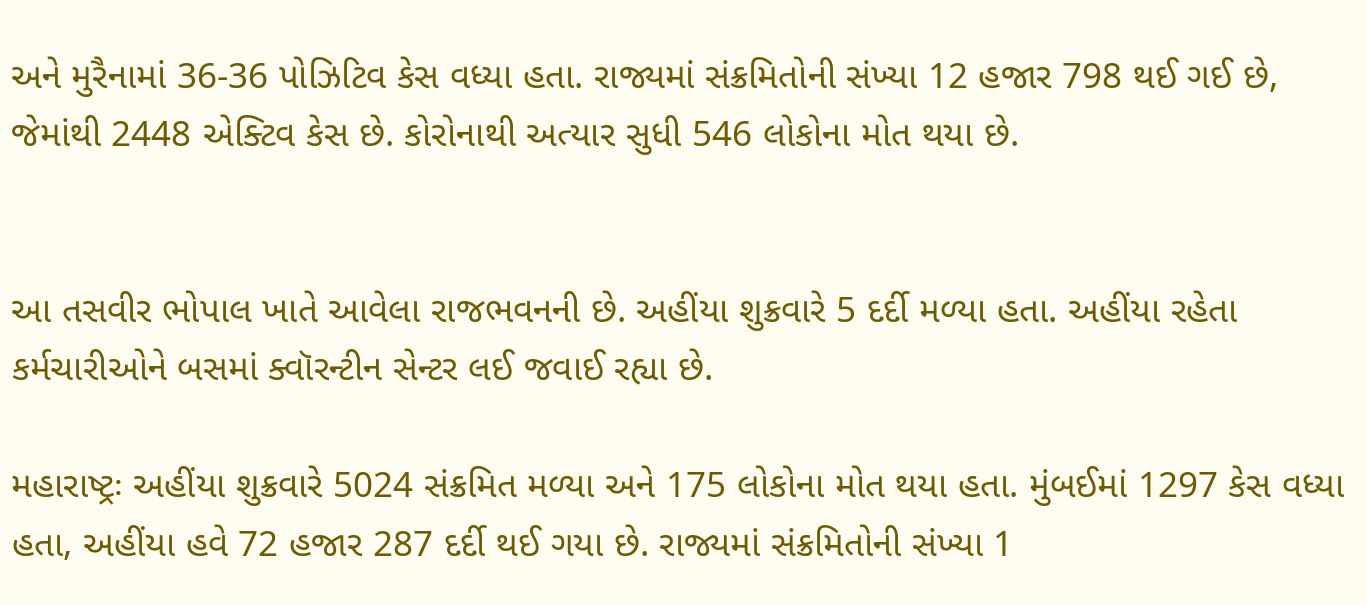અને મુરૈનામાં 36-36 પોઝિટિવ કેસ વધ્યા હતા. રાજ્યમાં સંક્રમિતોની સંખ્યા 12 હજાર 798 થઈ ગઈ છે, જેમાંથી 2448 એક્ટિવ કેસ છે. કોરોનાથી અત્યાર સુધી 546 લોકોના મોત થયા છે.


આ તસવીર ભોપાલ ખાતે આવેલા રાજભવનની છે. અહીંયા શુક્રવારે 5 દર્દી મળ્યા હતા. અહીંયા રહેતા કર્મચારીઓને બસમાં ક્વૉરન્ટીન સેન્ટર લઈ જવાઈ રહ્યા છે.

મહારાષ્ટ્રઃ અહીંયા શુક્રવારે 5024 સંક્રમિત મળ્યા અને 175 લોકોના મોત થયા હતા. મુંબઈમાં 1297 કેસ વધ્યા હતા, અહીંયા હવે 72 હજાર 287 દર્દી થઈ ગયા છે. રાજ્યમાં સંક્રમિતોની સંખ્યા 1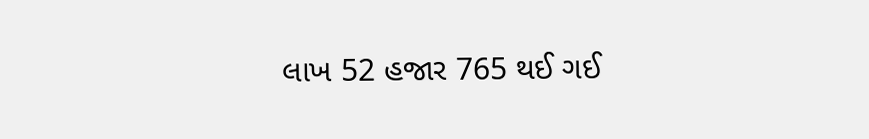લાખ 52 હજાર 765 થઈ ગઈ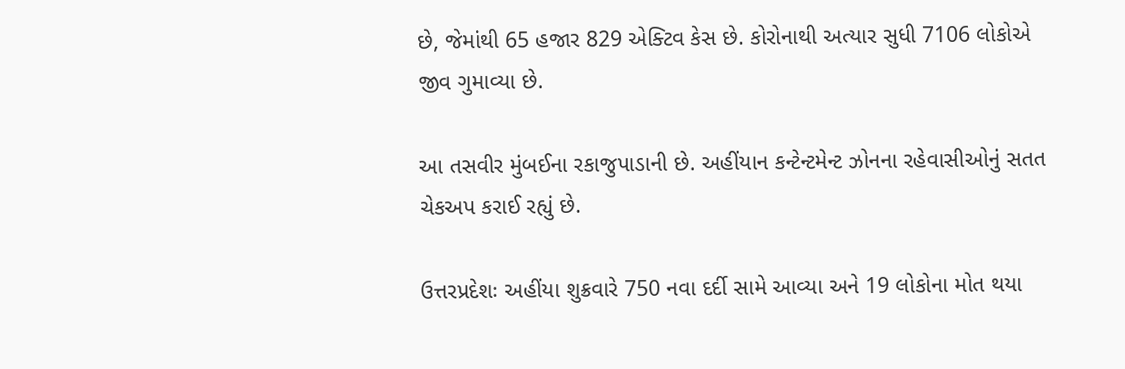છે, જેમાંથી 65 હજાર 829 એક્ટિવ કેસ છે. કોરોનાથી અત્યાર સુધી 7106 લોકોએ જીવ ગુમાવ્યા છે.

આ તસવીર મુંબઈના રકાજુપાડાની છે. અહીંયાન કન્ટેન્ટમેન્ટ ઝોનના રહેવાસીઓનું સતત ચેકઅપ કરાઈ રહ્યું છે.

ઉત્તરપ્રદેશઃ અહીંયા શુક્રવારે 750 નવા દર્દી સામે આવ્યા અને 19 લોકોના મોત થયા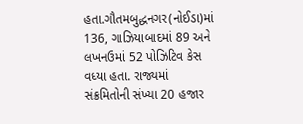હતા.ગૌતમબુદ્ધનગર(નોઈડા)માં 136, ગાઝિયાબાદમાં 89 અને લખનઉમાં 52 પોઝિટિવ કેસ વધ્યા હતા. રાજ્યમાં સંક્રમિતોની સંખ્યા 20 હજાર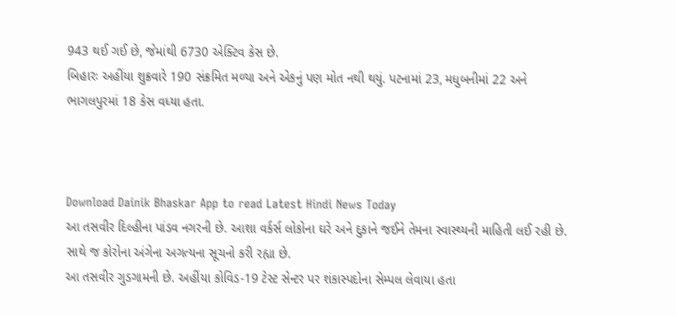943 થઈ ગઈ છે, જેમાંથી 6730 એક્ટિવ કેસ છે.
બિહારઃ અહીંયા શુક્રવારે 190 સંક્રમિત મળ્યા અને એકનું પણ મોત નથી થયું. પટનામાં 23, મધુબનીમાં 22 અને ભાગલપુરમાં 18 કેસ વધ્યા હતા.



Download Dainik Bhaskar App to read Latest Hindi News Today
આ તસવીર દિલ્હીના પાંડવ નગરની છે. આશા વર્કર્સ લોકોના ઘરે અને દુકાને જઈને તેમના સ્વાસ્થ્યની માહિતી લઈ રહી છે. સાથે જ કોરોના અંગેના અગત્યના સૂચનો કરી રહ્યા છે.
આ તસવીર ગુડગામની છે. અહીંયા કોવિડ-19 ટેસ્ટ સેન્ટર પર શંકાસ્પદોના સેમ્પલ લેવાયા હતા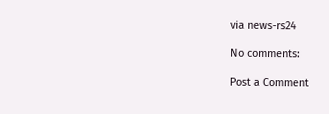via news-rs24

No comments:

Post a Comment